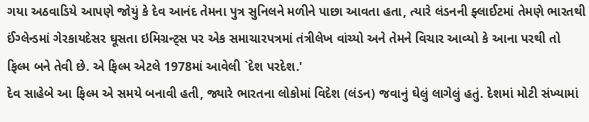ગયા અઠવાડિયે આપણે જોયું કે દેવ આનંદ તેમના પુત્ર સુનિલને મળીને પાછા આવતા હતા, ત્યારે લંડનની ફ્લાઈટમાં તેમણે ભારતથી ઈંગ્લેન્ડમાં ગેરકાયદેસર ઘૂસતા ઇમિગ્રન્ટ્સ પર એક સમાચારપત્રમાં તંત્રીલેખ વાંચ્યો અને તેમને વિચાર આવ્યો કે આના પરથી તો ફિલ્મ બને તેવી છે. એ ફિલ્મ એટલે 1978માં આવેલી `દેશ પરદેશ.'
દેવ સાહેબે આ ફિલ્મ એ સમયે બનાવી હતી, જ્યારે ભારતના લોકોમાં વિદેશ (લંડન) જવાનું ઘેલું લાગેલું હતું. દેશમાં મોટી સંખ્યામાં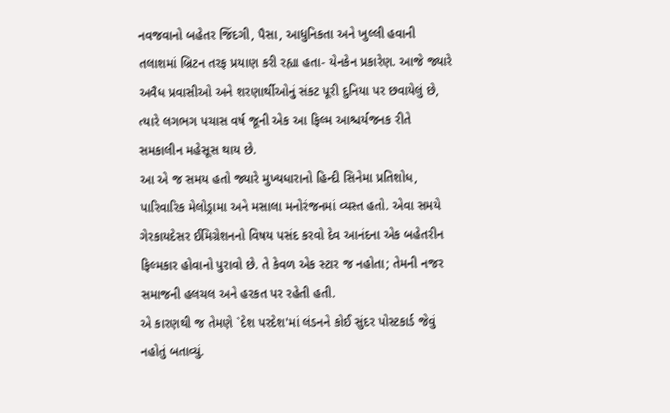નવજવાનો બહેતર જિંદગી, પૈસા, આધુનિકતા અને ખુલ્લી હવાની તલાશમાં બ્રિટન તરફ પ્રયાણ કરી રહ્યા હતા- યેનકેન પ્રકારેણ. આજે જ્યારે અવૈધ પ્રવાસીઓ અને શરણાર્થીઓનું સંકટ પૂરી દુનિયા પર છવાયેલું છે, ત્યારે લગભગ પચાસ વર્ષ જૂની એક આ ફિલ્મ આશ્ચર્યજનક રીતે સમકાલીન મહેસૂસ થાય છે.
આ એ જ સમય હતો જ્યારે મુખ્યધારાનો હિન્દી સિનેમા પ્રતિશોધ, પારિવારિક મેલોડ્રામા અને મસાલા મનોરંજનમાં વ્યસ્ત હતો. એવા સમયે ગેરકાયદેસર ઈમિગ્રેશનનો વિષય પસંદ કરવો દેવ આનંદના એક બહેતરીન ફિલ્મકાર હોવાનો પુરાવો છે. તે કેવળ એક સ્ટાર જ નહોતા; તેમની નજર સમાજની હલચલ અને હરકત પર રહેતી હતી.
એ કારણથી જ તેમણે `દેશ પરદેશ'માં લંડનને કોઈ સુંદર પોસ્ટકાર્ડ જેવું નહોતું બતાવ્યું.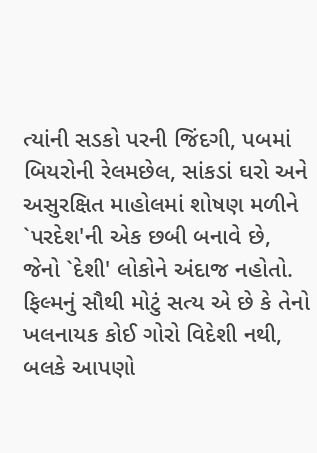ત્યાંની સડકો પરની જિંદગી, પબમાં બિયરોની રેલમછેલ, સાંકડાં ઘરો અને અસુરક્ષિત માહોલમાં શોષણ મળીને `પરદેશ'ની એક છબી બનાવે છે, જેનો `દેશી' લોકોને અંદાજ નહોતો. ફિલ્મનું સૌથી મોટું સત્ય એ છે કે તેનો ખલનાયક કોઈ ગોરો વિદેશી નથી, બલકે આપણો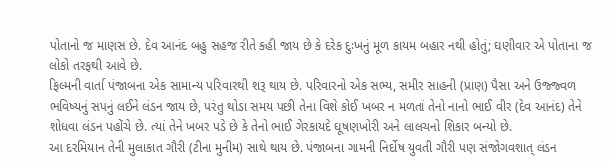પોતાનો જ માણસ છે. દેવ આનંદ બહુ સહજ રીતે કહી જાય છે કે દરેક દુઃખનું મૂળ કાયમ બહાર નથી હોતું; ઘણીવાર એ પોતાના જ લોકો તરફથી આવે છે.
ફિલ્મની વાર્તા પંજાબના એક સામાન્ય પરિવારથી શરૂ થાય છે. પરિવારનો એક સભ્ય, સમીર સાહની (પ્રાણ) પૈસા અને ઉજ્જ્વળ ભવિષ્યનું સપનું લઈને લંડન જાય છે, પરંતુ થોડા સમય પછી તેના વિશે કોઈ ખબર ન મળતાં તેનો નાનો ભાઈ વીર (દેવ આનંદ) તેને શોધવા લંડન પહોંચે છે. ત્યાં તેને ખબર પડે છે કે તેનો ભાઈ ગેરકાયદે ઘૂષણખોરી અને લાલચનો શિકાર બન્યો છે.
આ દરમિયાન તેની મુલાકાત ગૌરી (ટીના મુનીમ) સાથે થાય છે. પંજાબના ગામની નિર્દોષ યુવતી ગૌરી પણ સંજોગવશાત્ લંડન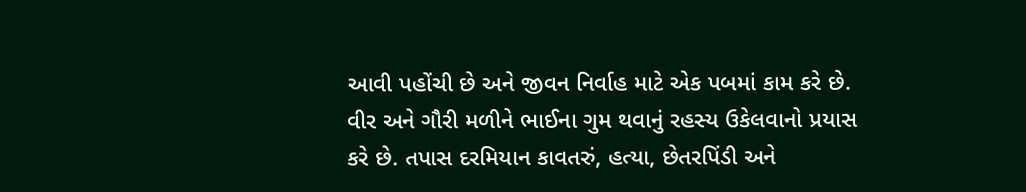આવી પહોંચી છે અને જીવન નિર્વાહ માટે એક પબમાં કામ કરે છે. વીર અને ગૌરી મળીને ભાઈના ગુમ થવાનું રહસ્ય ઉકેલવાનો પ્રયાસ કરે છે. તપાસ દરમિયાન કાવતરું, હત્યા, છેતરપિંડી અને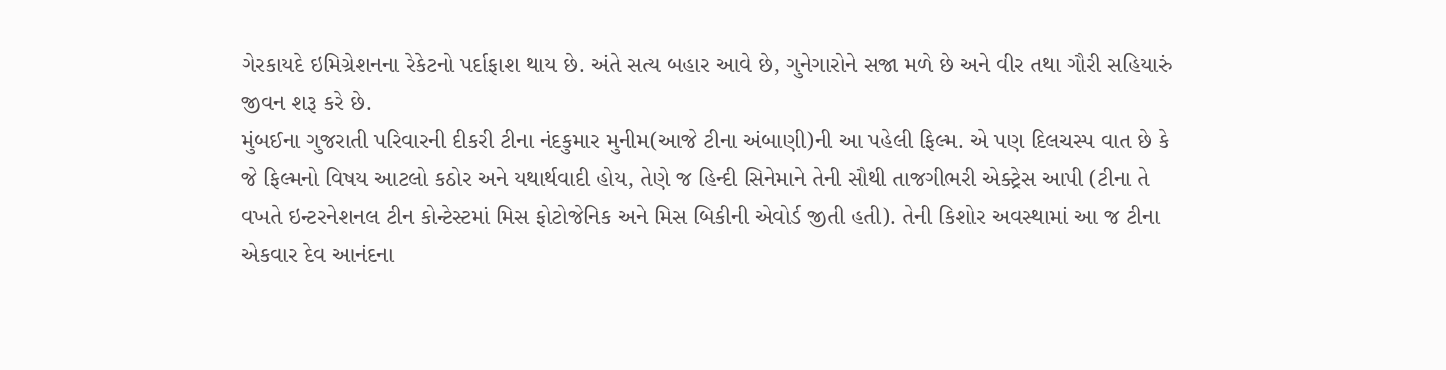ગેરકાયદે ઇમિગ્રેશનના રેકેટનો પર્દાફાશ થાય છે. અંતે સત્ય બહાર આવે છે, ગુનેગારોને સજા મળે છે અને વીર તથા ગૌરી સહિયારું જીવન શરૂ કરે છે.
મુંબઈના ગુજરાતી પરિવારની દીકરી ટીના નંદકુમાર મુનીમ(આજે ટીના અંબાણી)ની આ પહેલી ફિલ્મ. એ પણ દિલચસ્પ વાત છે કે જે ફિલ્મનો વિષય આટલો કઠોર અને યથાર્થવાદી હોય, તેણે જ હિન્દી સિનેમાને તેની સૌથી તાજગીભરી એક્ટ્રેસ આપી (ટીના તે વખતે ઇન્ટરનેશનલ ટીન કોન્ટેસ્ટમાં મિસ ફોટોજેનિક અને મિસ બિકીની એવોર્ડ જીતી હતી). તેની કિશોર અવસ્થામાં આ જ ટીના એકવાર દેવ આનંદના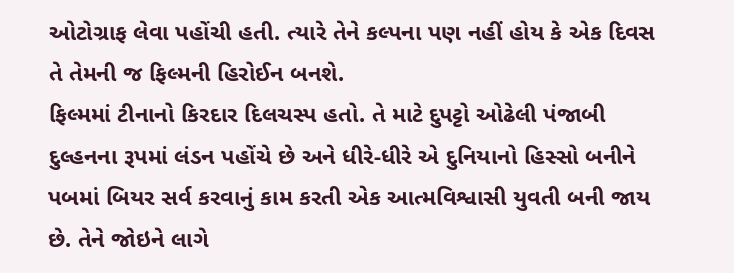ઓટોગ્રાફ લેવા પહોંચી હતી. ત્યારે તેને કલ્પના પણ નહીં હોય કે એક દિવસ તે તેમની જ ફિલ્મની હિરોઈન બનશે.
ફિલ્મમાં ટીનાનો કિરદાર દિલચસ્પ હતો. તે માટે દુપટ્ટો ઓઢેલી પંજાબી દુલ્હનના રૂપમાં લંડન પહોંચે છે અને ધીરે-ધીરે એ દુનિયાનો હિસ્સો બનીને પબમાં બિયર સર્વ કરવાનું કામ કરતી એક આત્મવિશ્વાસી યુવતી બની જાય છે. તેને જોઇને લાગે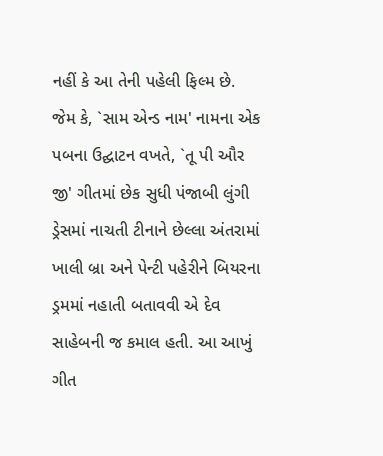નહીં કે આ તેની પહેલી ફિલ્મ છે.
જેમ કે, `સામ એન્ડ નામ' નામના એક પબના ઉદ્ઘાટન વખતે, `તૂ પી ઔર જી' ગીતમાં છેક સુધી પંજાબી લુંગી ડ્રેસમાં નાચતી ટીનાને છેલ્લા અંતરામાં ખાલી બ્રા અને પેન્ટી પહેરીને બિયરના ડ્રમમાં નહાતી બતાવવી એ દેવ સાહેબની જ કમાલ હતી. આ આખું ગીત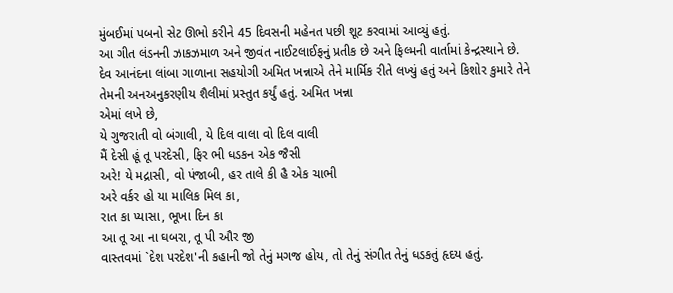મુંબઈમાં પબનો સેટ ઊભો કરીને 45 દિવસની મહેનત પછી શૂટ કરવામાં આવ્યું હતું.
આ ગીત લંડનની ઝાકઝમાળ અને જીવંત નાઈટલાઈફનું પ્રતીક છે અને ફિલ્મની વાર્તામાં કેન્દ્રસ્થાને છે.
દેવ આનંદના લાંબા ગાળાના સહયોગી અમિત ખન્નાએ તેને માર્મિક રીતે લખ્યું હતું અને કિશોર કુમારે તેને તેમની અનઅનુકરણીય શૈલીમાં પ્રસ્તુત કર્યું હતું. અમિત ખન્ના
એમાં લખે છે,
યે ગુજરાતી વો બંગાલી, યે દિલ વાલા વો દિલ વાલી
મૈં દેસી હૂં તૂ પરદેસી, ફિર ભી ધડકન એક જૈસી
અરે! યે મદ્રાસી, વો પંજાબી, હર તાલે કી હૈ એક ચાભી
અરે વર્કર હો યા માલિક મિલ કા,
રાત કા પ્યાસા, ભૂખા દિન કા
આ તૂ આ ના ઘબરા, તૂ પી ઔર જી
વાસ્તવમાં `દેશ પરદેશ'ની કહાની જો તેનું મગજ હોય, તો તેનું સંગીત તેનું ધડકતું હૃદય હતું.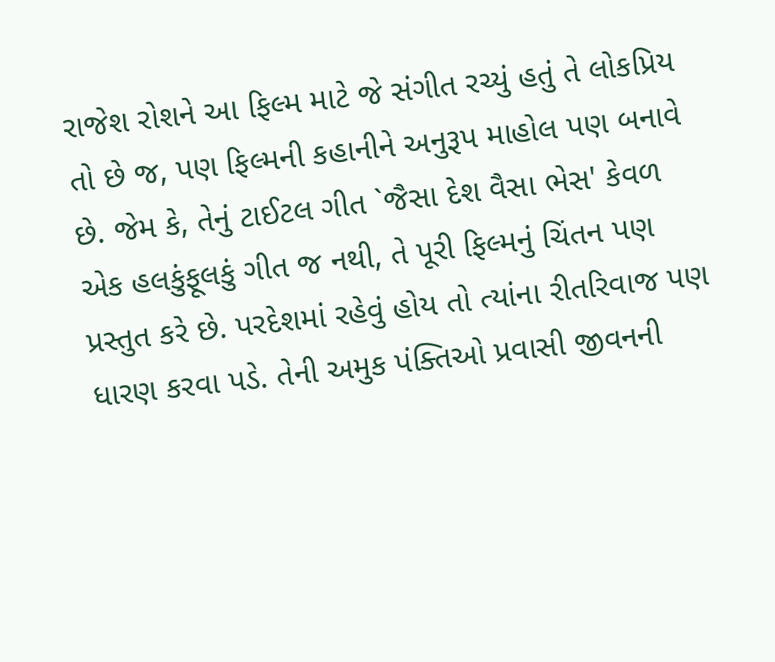રાજેશ રોશને આ ફિલ્મ માટે જે સંગીત રચ્યું હતું તે લોકપ્રિય તો છે જ, પણ ફિલ્મની કહાનીને અનુરૂપ માહોલ પણ બનાવે છે. જેમ કે, તેનું ટાઈટલ ગીત `જૈસા દેશ વૈસા ભેસ' કેવળ એક હલકુંફૂલકું ગીત જ નથી, તે પૂરી ફિલ્મનું ચિંતન પણ પ્રસ્તુત કરે છે. પરદેશમાં રહેવું હોય તો ત્યાંના રીતરિવાજ પણ ધારણ કરવા પડે. તેની અમુક પંક્તિઓ પ્રવાસી જીવનની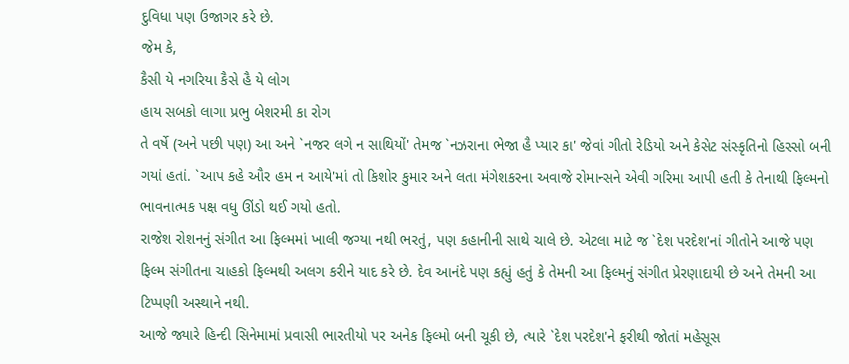દુવિધા પણ ઉજાગર કરે છે.
જેમ કે,
કૈસી યે નગરિયા કૈસે હૈ યે લોગ
હાય સબકો લાગા પ્રભુ બેશરમી કા રોગ
તે વર્ષે (અને પછી પણ) આ અને `નજર લગે ન સાથિયોં' તેમજ `નઝરાના ભેજા હૈ પ્યાર કા' જેવાં ગીતો રેડિયો અને કેસેટ સંસ્કૃતિનો હિસ્સો બની ગયાં હતાં. `આપ કહે ઔર હમ ન આયે'માં તો કિશોર કુમાર અને લતા મંગેશકરના અવાજે રોમાન્સને એવી ગરિમા આપી હતી કે તેનાથી ફિલ્મનો ભાવનાત્મક પક્ષ વધુ ઊંડો થઈ ગયો હતો.
રાજેશ રોશનનું સંગીત આ ફિલ્મમાં ખાલી જગ્યા નથી ભરતું, પણ કહાનીની સાથે ચાલે છે. એટલા માટે જ `દેશ પરદેશ'નાં ગીતોને આજે પણ ફિલ્મ સંગીતના ચાહકો ફિલ્મથી અલગ કરીને યાદ કરે છે. દેવ આનંદે પણ કહ્યું હતું કે તેમની આ ફિલ્મનું સંગીત પ્રેરણાદાયી છે અને તેમની આ ટિપ્પણી અસ્થાને નથી.
આજે જ્યારે હિન્દી સિનેમામાં પ્રવાસી ભારતીયો પર અનેક ફિલ્મો બની ચૂકી છે, ત્યારે `દેશ પરદેશ'ને ફરીથી જોતાં મહેસૂસ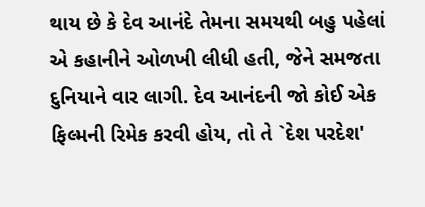થાય છે કે દેવ આનંદે તેમના સમયથી બહુ પહેલાં એ કહાનીને ઓળખી લીધી હતી, જેને સમજતા દુનિયાને વાર લાગી. દેવ આનંદની જો કોઈ એક ફિલ્મની રિમેક કરવી હોય, તો તે `દેશ પરદેશ'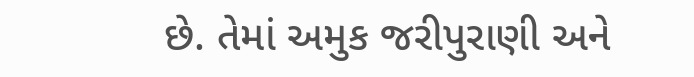છે. તેમાં અમુક જરીપુરાણી અને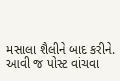મસાલા શૈલીને બાદ કરીને.
આવી જ પોસ્ટ વાંચવા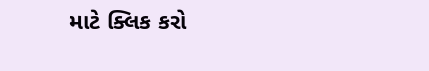માટે ક્લિક કરો